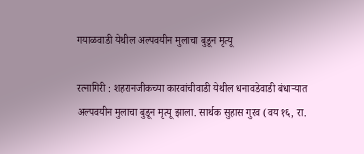गयाळवाडी येथील अल्पवयीन मुलाचा बुडून मृत्यू

रत्नागिरी : शहरानजीकच्या कारवांचीवाडी येथील धनावडेवाडी बंधाऱ्यात अल्पवयीन मुलाचा बुडून मृत्यू झाला. सार्थक सुहास गुरव (वय १६, रा.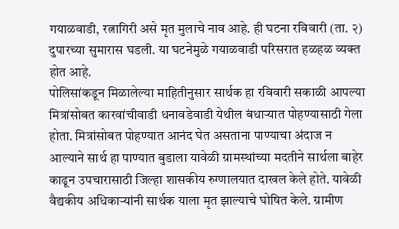गयाळवाडी, रत्नागिरी असे मृत मुलाचे नाव आहे. ही घटना रविवारी (ता. २) दुपारच्या सुमारास घडली. या घटनेमुळे गयाळवाडी परिसरात हळहळ व्यक्त होत आहे.
पोलिसांकडून मिळालेल्या माहितीनुसार सार्थक हा रविवारी सकाळी आपल्या मित्रांसोबत कारवांचीवाडी धनावडेवाडी येथील बंधाऱ्यात पोहण्यासाठी गेला होता. मित्रांसोबत पोहण्यात आनंद घेत असताना पाण्याचा अंदाज न आल्याने सार्थ हा पाण्यात बुडाला यावेळी ग्रामस्थांच्या मदतीने सार्थला बाहेर काढून उपचारासाठी जिल्हा शासकीय रुग्णालयात दाखल केले होते. यावेळी वैद्यकीय अधिकाऱ्यांनी सार्थक याला मृत झाल्याचे घोषित केले. ग्रामीण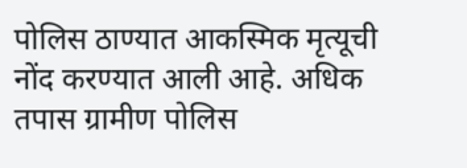पोलिस ठाण्यात आकस्मिक मृत्यूची नोंद करण्यात आली आहे. अधिक तपास ग्रामीण पोलिस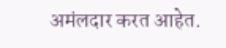अमंलदार करत आहेत.